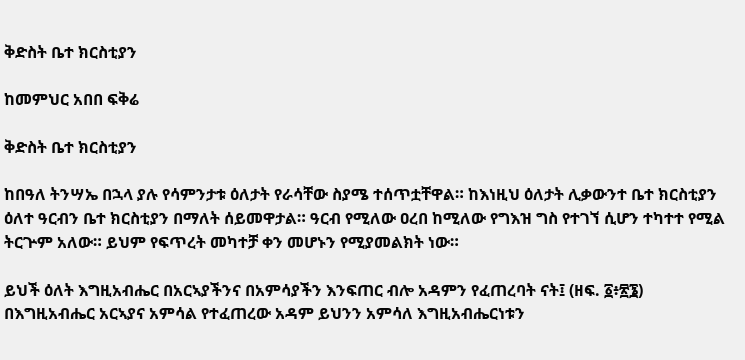ቅድስት ቤተ ክርስቲያን

ከመምህር አበበ ፍቅሬ

ቅድስት ቤተ ክርስቲያን

ከበዓለ ትንሣኤ በኋላ ያሉ የሳምንታቱ ዕለታት የራሳቸው ስያሜ ተሰጥቷቸዋል። ከእነዚህ ዕለታት ሊቃውንተ ቤተ ክርስቲያን ዕለተ ዓርብን ቤተ ክርስቲያን በማለት ሰይመዋታል። ዓርብ የሚለው ዐረበ ከሚለው የግእዝ ግስ የተገኘ ሲሆን ተካተተ የሚል ትርጕም አለው። ይህም የፍጥረት መካተቻ ቀን መሆኑን የሚያመልክት ነው።

ይህች ዕለት እግዚአብሔር በአርኣያችንና በአምሳያችን እንፍጠር ብሎ አዳምን የፈጠረባት ናት፤ (ዘፍ. ፩፥፳፮) በእግዚአብሔር አርኣያና አምሳል የተፈጠረው አዳም ይህንን አምሳለ እግዚአብሔርነቱን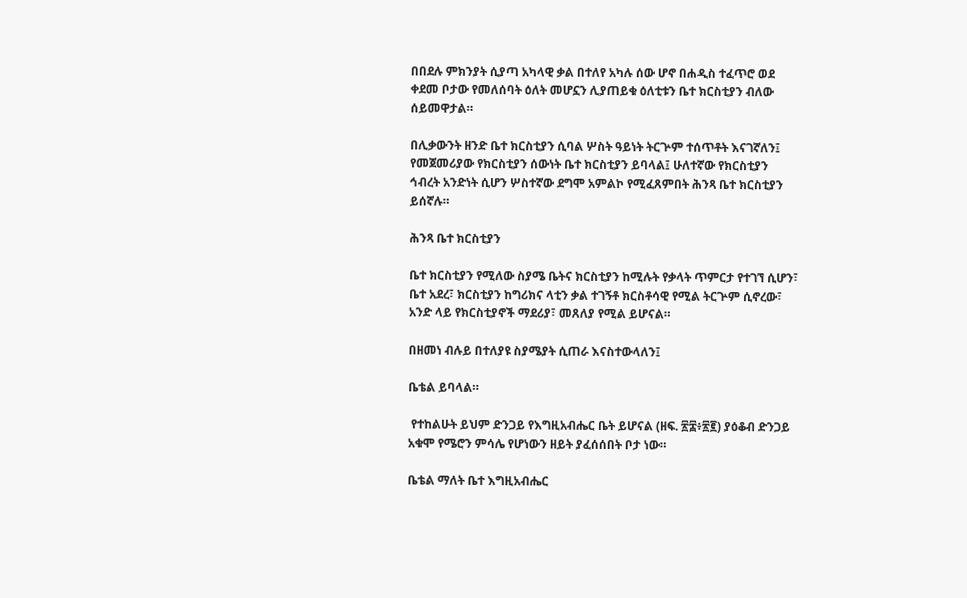በበደሉ ምክንያት ሲያጣ አካላዊ ቃል በተለየ አካሉ ሰው ሆኖ በሐዲስ ተፈጥሮ ወደ ቀደመ ቦታው የመለሰባት ዕለት መሆኗን ሊያጠይቁ ዕለቲቱን ቤተ ክርስቲያን ብለው ሰይመዋታል።

በሊቃውንት ዘንድ ቤተ ክርስቲያን ሲባል ሦስት ዓይነት ትርጕም ተሰጥቶት እናገኛለን፤ የመጀመሪያው የክርስቲያን ሰውነት ቤተ ክርስቲያን ይባላል፤ ሁለተኛው የክርስቲያን ኅብረት አንድነት ሲሆን ሦስተኛው ደግሞ አምልኮ የሚፈጸምበት ሕንጻ ቤተ ክርስቲያን ይሰኛሉ።

ሕንጻ ቤተ ክርስቲያን

ቤተ ክርስቲያን የሚለው ስያሜ ቤትና ክርስቲያን ከሚሉት የቃላት ጥምርታ የተገኘ ሲሆን፣ ቤተ አደረ፣ ክርስቲያን ከግሪክና ላቲን ቃል ተገኝቶ ክርስቶሳዊ የሚል ትርጕም ሲኖረው፣ አንድ ላይ የክርስቲያኖች ማደሪያ፣ መጸለያ የሚል ይሆናል።

በዘመነ ብሉይ በተለያዩ ስያሜያት ሲጠራ እናስተውላለን፤

ቤቴል ይባላል።

 የተከልሁት ይህም ድንጋይ የእግዚአብሔር ቤት ይሆናል (ዘፍ. ፳፰፥፳፪) ያዕቆብ ድንጋይ አቁሞ የሜሮን ምሳሌ የሆነውን ዘይት ያፈሰሰበት ቦታ ነው።

ቤቴል ማለት ቤተ እግዚአብሔር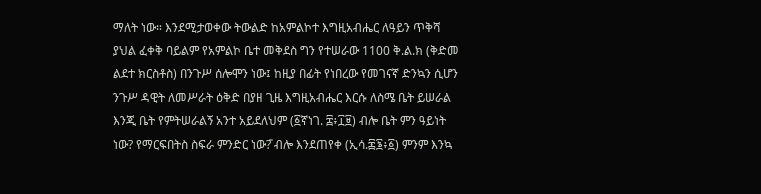ማለት ነው። እንደሚታወቀው ትውልድ ከአምልኮተ እግዚአብሔር ለዓይን ጥቅሻ ያህል ፈቀቅ ባይልም የአምልኮ ቤተ መቅደስ ግን የተሠራው 1100 ቅ.ል.ክ (ቅድመ ልደተ ክርስቶስ) በንጉሥ ሰሎሞን ነው፤ ከዚያ በፊት የነበረው የመገናኛ ድንኳን ሲሆን ንጉሥ ዳዊት ለመሥራት ዕቅድ በያዘ ጊዜ እግዚአብሔር እርሱ ለስሜ ቤት ይሠራል እንጂ ቤት የምትሠራልኝ አንተ አይደለህም (፩ኛነገ. ፰፥፲፱) ብሎ ቤት ምን ዓይነት ነው? የማርፍበትስ ስፍራ ምንድር ነው?̎ ብሎ እንደጠየቀ (ኢሳ.፷፮፥፩) ምንም እንኳ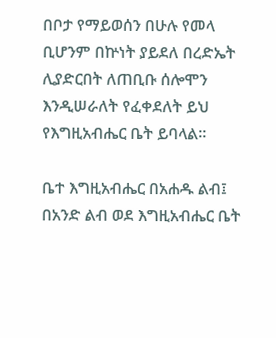በቦታ የማይወሰን በሁሉ የመላ ቢሆንም በኵነት ያይደለ በረድኤት ሊያድርበት ለጠቢቡ ሰሎሞን እንዲሠራለት የፈቀደለት ይህ የእግዚአብሔር ቤት ይባላል።

ቤተ እግዚአብሔር በአሐዱ ልብ፤ በአንድ ልብ ወደ እግዚአብሔር ቤት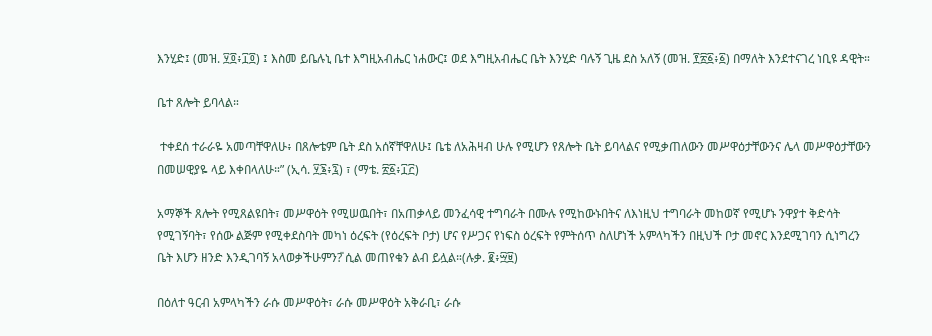እንሂድ፤ (መዝ. ፶፬፥፲፬) ፤ እስመ ይቤሉኒ ቤተ እግዚአብሔር ነሐውር፤ ወደ እግዚአብሔር ቤት እንሂድ ባሉኝ ጊዜ ደስ አለኝ (መዝ. ፻፳፩፥፩) በማለት እንደተናገረ ነቢዩ ዳዊት።

ቤተ ጸሎት ይባላል።

 ተቀደሰ ተራራዬ አመጣቸዋለሁ፥ በጸሎቴም ቤት ደስ አሰኛቸዋለሁ፤ ቤቴ ለአሕዛብ ሁሉ የሚሆን የጸሎት ቤት ይባላልና የሚቃጠለውን መሥዋዕታቸውንና ሌላ መሥዋዕታቸውን በመሠዊያዬ ላይ እቀበላለሁ።” (ኢሳ. ፶፮፥፯) ፣ (ማቴ. ፳፩፥፲፫)

አማኞች ጸሎት የሚጸልዩበት፣ መሥዋዕት የሚሠዉበት፣ በአጠቃላይ መንፈሳዊ ተግባራት በሙሉ የሚከውኑበትና ለእነዚህ ተግባራት መከወኛ የሚሆኑ ንዋያተ ቅድሳት የሚገኝባት፣ የሰው ልጅም የሚቀደስባት መካነ ዕረፍት (የዕረፍት ቦታ) ሆና የሥጋና የነፍስ ዕረፍት የምትሰጥ ስለሆነች አምላካችን በዚህች ቦታ መኖር እንደሚገባን ሲነግረን ቤት እሆን ዘንድ እንዲገባኝ አላወቃችሁምን?̎ ሲል መጠየቁን ልብ ይሏል።(ሉቃ. ፪፥፵፱)

በዕለተ ዓርብ አምላካችን ራሱ መሥዋዕት፣ ራሱ መሥዋዕት አቅራቢ፣ ራሱ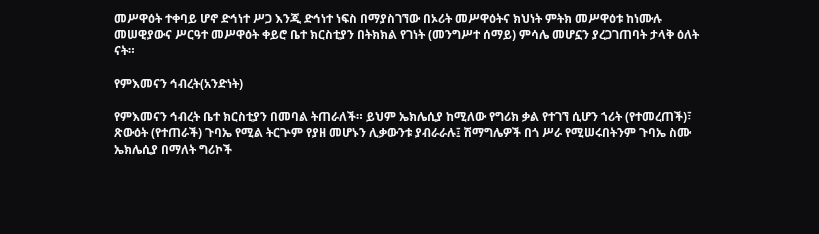መሥዋዕት ተቀባይ ሆኖ ድኅነተ ሥጋ እንጂ ድኅነተ ነፍስ በማያስገኘው በኦሪት መሥዋዕትና ክህነት ምትክ መሥዋዕቱ ከነሙሉ መሠዊያውና ሥርዓተ መሥዋዕት ቀይሮ ቤተ ክርስቲያን በትክክል የገነት (መንግሥተ ሰማይ) ምሳሌ መሆኗን ያረጋገጠባት ታላቅ ዕለት ናት።

የምእመናን ኅብረት(አንድነት)

የምእመናን ኅብረት ቤተ ክርስቲያን በመባል ትጠራለች። ይህም ኤክሌሲያ ከሚለው የግሪክ ቃል የተገኘ ሲሆን ኀሪት (የተመረጠች)፣ ጽውዕት (የተጠራች) ጉባኤ የሚል ትርጕም የያዘ መሆኑን ሊቃውንቱ ያብራራሉ፤ ሽማግሌዎች በጎ ሥራ የሚሠሩበትንም ጉባኤ ስሙ ኤክሌሲያ በማለት ግሪኮች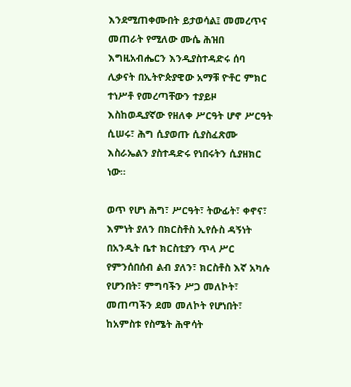እንደሚጠቀሙበት ይታወሳል፤ መመረጥና መጠራት የሚለው ሙሴ ሕዝበ እግዚአብሔርን እንዲያስተዳድሩ ሰባ ሊቃናት በኢትዮጵያዊው አማቹ ዮቶር ምክር ተነሥቶ የመረጣቸውን ተያይዞ እስከወዲያኛው የዘለቀ ሥርዓት ሆኖ ሥርዓት ሲሠሩ፣ ሕግ ሲያወጡ ሲያስፈጽሙ እስራኤልን ያስተዳድሩ የነበሩትን ሲያዘክር ነው።

ወጥ የሆነ ሕግ፣ ሥርዓት፣ ትውፊት፣ ቀኖና፣ እምነት ያለን በክርስቶስ ኢየሱስ ዳኝነት በአንዲት ቤተ ክርስቲያን ጥላ ሥር የምንሰበሰብ ልብ ያለን፣ ክርስቶስ እኛ አካሉ የሆንበት፣ ምግባችን ሥጋ መለኮት፣ መጠጣችን ደመ መለኮት የሆነበት፣ ከአምስቱ የስሜት ሕዋሳት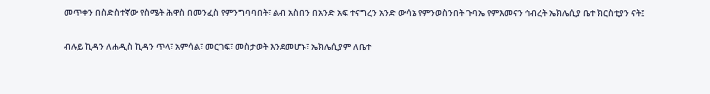መጥቀን በስድስተኛው የስሜት ሕዋስ በመንፈስ የምንግባባበት፣ ልብ አስበን በአንድ አፍ ተናግረን አንድ ውሳኔ የምንወስንበት ጉባኤ የምእመናን ኅብረት ኤክሌሲያ ቤተ ክርስቲያን ናት፤

ብሉይ ኪዳን ለሐዲስ ኪዳን ጥላ፣ አምሳል፣ መርገፍ፣ መስታወት እንደመሆኑ፣ ኤክሌሲያም ለቤተ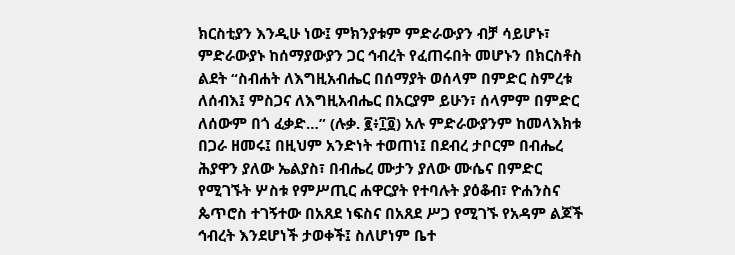ክርስቲያን እንዲሁ ነው፤ ምክንያቱም ምድራውያን ብቻ ሳይሆኑ፣ ምድራውያኑ ከሰማያውያን ጋር ኅብረት የፈጠሩበት መሆኑን በክርስቶስ ልደት “ስብሐት ለእግዚአብሔር በሰማያት ወሰላም በምድር ስምረቱ ለሰብእ፤ ምስጋና ለእግዚአብሔር በአርያም ይሁን፣ ሰላምም በምድር ለሰውም በጎ ፈቃድ…” (ሉቃ. ፪፥፲፬) አሉ ምድራውያንም ከመላእክቱ በጋራ ዘመሩ፤ በዚህም አንድነት ተወጠነ፤ በደብረ ታቦርም በብሔረ ሕያዋን ያለው ኤልያስ፣ በብሔረ ሙታን ያለው ሙሴና በምድር የሚገኙት ሦስቱ የምሥጢር ሐዋርያት የተባሉት ያዕቆብ፣ ዮሐንስና ጴጥሮስ ተገኝተው በአጸደ ነፍስና በአጸደ ሥጋ የሚገኙ የአዳም ልጆች ኅብረት እንደሆነች ታወቀች፤ ስለሆነም ቤተ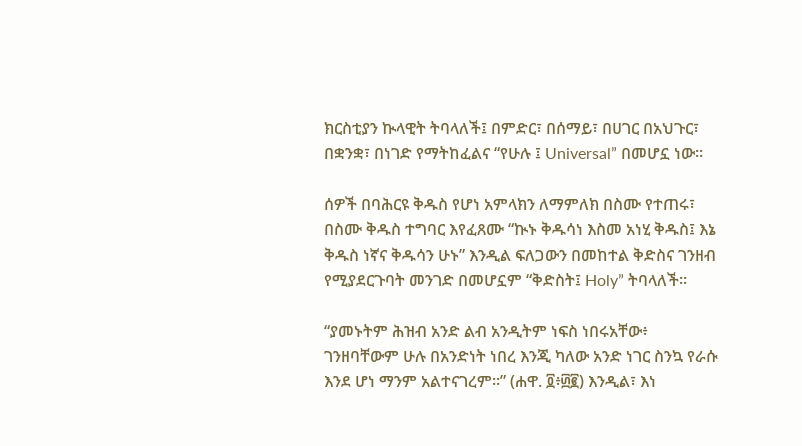ክርስቲያን ኲላዊት ትባላለች፤ በምድር፣ በሰማይ፣ በሀገር በአህጉር፣ በቋንቋ፣ በነገድ የማትከፈልና “የሁሉ ፤ Universal” በመሆኗ ነው።

ሰዎች በባሕርዩ ቅዱስ የሆነ አምላክን ለማምለክ በስሙ የተጠሩ፣ በስሙ ቅዱስ ተግባር እየፈጸሙ “ኲኑ ቅዱሳነ እስመ አነሂ ቅዱስ፤ እኔ ቅዱስ ነኛና ቅዱሳን ሁኑ” እንዲል ፍለጋውን በመከተል ቅድስና ገንዘብ የሚያደርጉባት መንገድ በመሆኗም “ቅድስት፤ Holy” ትባላለች።

“ያመኑትም ሕዝብ አንድ ልብ አንዲትም ነፍስ ነበሩአቸው፥ ገንዘባቸውም ሁሉ በአንድነት ነበረ እንጂ ካለው አንድ ነገር ስንኳ የራሱ እንደ ሆነ ማንም አልተናገረም።” (ሐዋ. ፬፥፴፪) እንዲል፣ እነ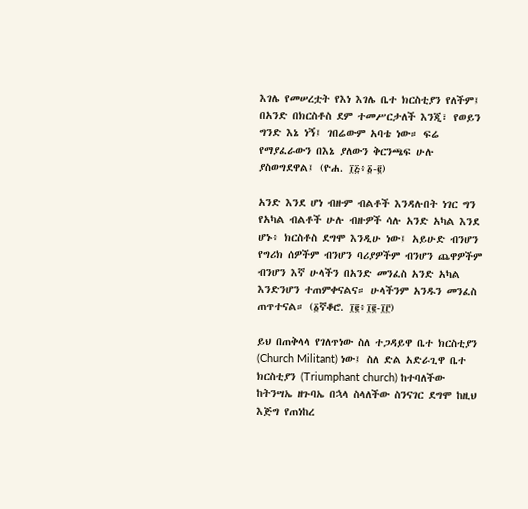እገሌ የመሠረቷት የእነ እገሌ ቤተ ክርስቲያን የለችም፤ በአንድ በክርስቶስ ደም ተመሥርታለች እንጂ፣ የወይን ግንድ እኔ ነኝ፤ ገበሬውም አባቴ ነው። ፍሬ የማያፈራውን በእኔ ያለውን ቅርንጫፍ ሁሉ ያስወግደዋል፤ (ዮሐ. ፲፭፥፩-፪)

አንድ እንደ ሆነ ብዙም ብልቶች እንዳሉበት ነገር ግን የአካል ብልቶች ሁሉ ብዙዎች ሳሉ አንድ አካል እንደ ሆኑ፥ ክርስቶስ ደግሞ እንዲሁ ነው፤ አይሁድ ብንሆን የግሪክ ሰዎችም ብንሆን ባሪያዎችም ብንሆን ጨዋዎችም ብንሆን እኛ ሁላችን በአንድ መንፈስ አንድ አካል እንድንሆን ተጠምቀናልና። ሁላችንም አንዱን መንፈስ ጠጥተናል። (፩ኛቆሮ. ፲፪፥፲፪-፲፫)

ይህ በጠቅላላ የገለጥነው ስለ ተጋዳይዋ ቤተ ክርስቲያን (Church Militant) ነው፤ ስለ ድል አድራጊዋ ቤተ ክርስቲያን (Triumphant church) ከተባለችው ከትንሣኤ ዘጉባኤ በኋላ ስላለችው ስንናገር ደግሞ ከዚህ እጅግ የጠነከረ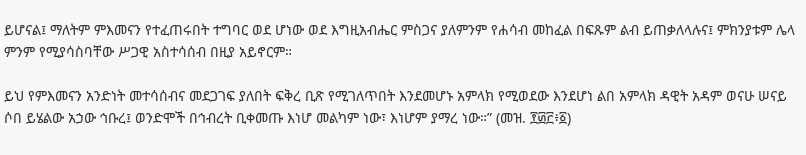ይሆናል፤ ማለትም ምእመናን የተፈጠሩበት ተግባር ወደ ሆነው ወደ እግዚአብሔር ምስጋና ያለምንም የሐሳብ መከፈል በፍጹም ልብ ይጠቃለላሉና፤ ምክንያቱም ሌላ ምንም የሚያሳስባቸው ሥጋዊ አስተሳሰብ በዚያ አይኖርም።

ይህ የምእመናን አንድነት መተሳሰብና መደጋገፍ ያለበት ፍቅረ ቢጽ የሚገለጥበት እንደመሆኑ አምላክ የሚወደው እንደሆነ ልበ አምላክ ዳዊት አዳም ወናሁ ሠናይ ሶበ ይሄልው አኃው ኅቡረ፤ ወንድሞች በኅብረት ቢቀመጡ እነሆ መልካም ነው፣ እነሆም ያማረ ነው።” (መዝ. ፻፴፫፥፩)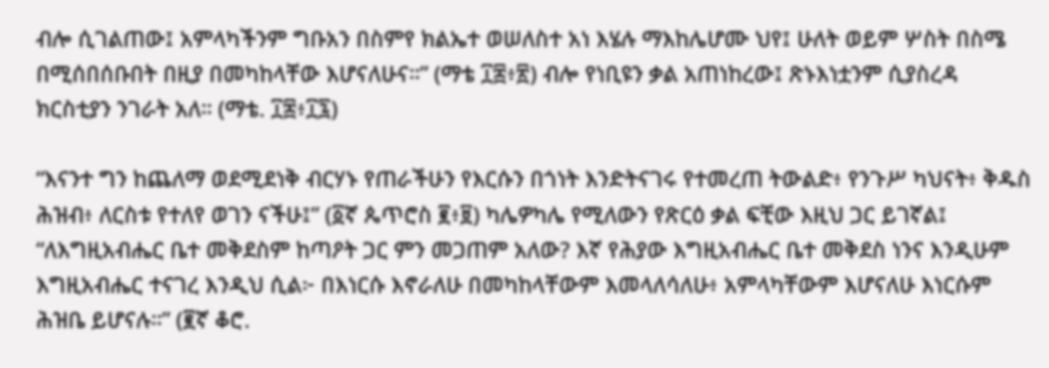ብሎ ሲገልጠው፤ አምላካችንም ግቡአን በስምየ ክልኤተ ወሠለስተ አነ እሄሉ ማእከሌሆሙ ህየ፤ ሁለት ወይም ሦስት በስሜ በሚሰበሰቡበት በዚያ በመካከላቸው እሆናለሁና።” (ማቴ ፲፰፥፳) ብሎ የነቢዩን ቃል አጠነከረው፤ ጽኑእነቷንም ሲያስረዳ ክርስቲያን ንገራት አለ። (ማቴ. ፲፰፥፲፯)

“እናንተ ግን ከጨለማ ወደሚደነቅ ብርሃኑ የጠራችሁን የእርሱን በጎነት እንድትናገሩ የተመረጠ ትውልድ፥ የንጉሥ ካህናት፥ ቅዱስ ሕዝብ፥ ለርስቱ የተለየ ወገን ናችሁ፤” (፩ኛ ጴጥሮስ ፪፥፱) ካሌዎካሌ የሚለውን የጽርዕ ቃል ፍቺው እዚህ ጋር ይገኛል፤ “ለእግዚአብሔር ቤተ መቅደስም ከጣዖት ጋር ምን መጋጠም አለው? እኛ የሕያው እግዚአብሔር ቤተ መቅደስ ነንና እንዲሁም እግዚአብሔር ተናገረ እንዲህ ሲል፦ በእነርሱ እኖራለሁ በመካከላቸውም እመላለሳለሁ፥ አምላካቸውም እሆናለሁ እነርሱም ሕዝቤ ይሆናሉ።” (፪ኛ ቆሮ.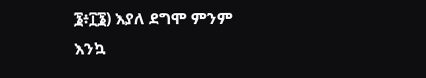፮፥፲፮) እያለ ደግሞ ምንም እንኳ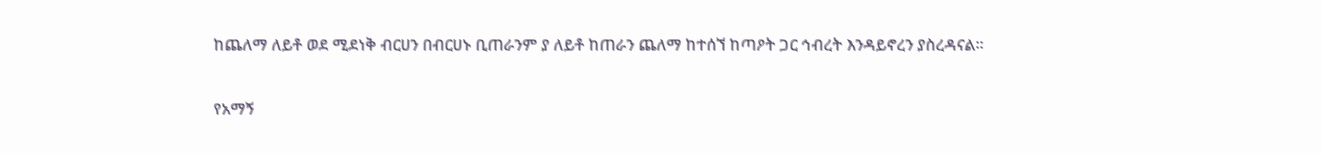ከጨለማ ለይቶ ወደ ሚደነቅ ብርሀን በብርሀኑ ቢጠራንም ያ ለይቶ ከጠራን ጨለማ ከተሰኘ ከጣዖት ጋር ኅብረት እንዳይኖረን ያስረዳናል።

የአማኝ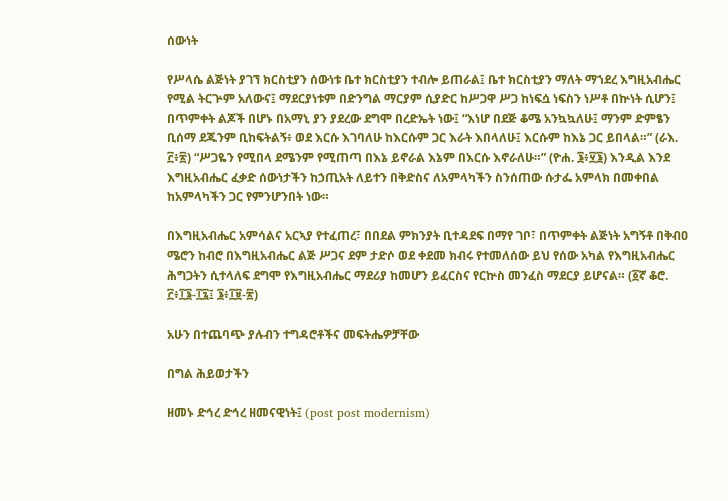ሰውነት

የሥላሴ ልጅነት ያገኘ ክርስቲያን ሰውነቱ ቤተ ክርስቲያን ተብሎ ይጠራል፤ ቤተ ክርስቲያን ማለት ማኀደረ እግዚአብሔር የሚል ትርጕም አለውና፤ ማደርያነቱም በድንግል ማርያም ሲያድር ከሥጋዋ ሥጋ ከነፍሷ ነፍስን ነሥቶ በኵነት ሲሆን፤ በጥምቀት ልጆች በሆኑ በአማኒ ያን ያደረው ደግሞ በረድኤት ነው፤ “እነሆ በደጅ ቆሜ አንኳኳለሁ፤ ማንም ድምፄን ቢሰማ ደጁንም ቢከፍትልኝ፥ ወደ እርሱ እገባለሁ ከእርሱም ጋር እራት እበላለሁ፤ እርሱም ከእኔ ጋር ይበላል።” (ራእ. ፫፥፳) “ሥጋዬን የሚበላ ደሜንም የሚጠጣ በእኔ ይኖራል እኔም በእርሱ እኖራለሁ።” (ዮሐ. ፮፥፶፮) እንዲል እንደ እግዚአብሔር ፈቃድ ሰውነታችን ከኃጢአት ለይተን በቅድስና ለአምላካችን ስንሰጠው ሱታፌ አምላክ በመቀበል ከአምላካችን ጋር የምንሆንበት ነው።

በእግዚአብሔር አምሳልና አርኣያ የተፈጠረ፣ በበደል ምክንያት ቢተዳደፍ በማየ ገቦ፣ በጥምቀት ልጅነት አግኝቶ በቅብዐ ሜሮን ከብሮ በእግዚአብሔር ልጅ ሥጋና ደም ታድሶ ወደ ቀደመ ክብሩ የተመለሰው ይህ የሰው አካል የእግዚአብሔር ሕግጋትን ሲተላለፍ ደግሞ የእግዚአብሔር ማደሪያ ከመሆን ይፈርስና የርኵስ መንፈስ ማደርያ ይሆናል። (፩ኛ ቆሮ. ፫፥፲፮-፲፯፤ ፮፥፲፱-፳)

አሁን በተጨባጭ ያሉብን ተግዳሮቶችና መፍትሔዎቻቸው

በግል ሕይወታችን

ዘመኑ ድኅረ ድኅረ ዘመናዊነት፤ (post post modernism)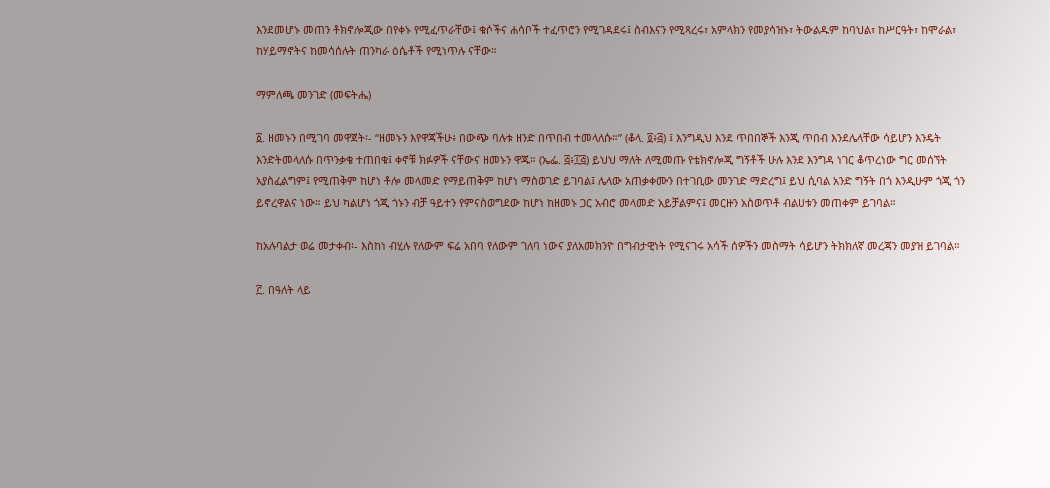እንደመሆኑ መጠን ቶክኖሎጂው በየቀኑ የሚፈጥራቸው፤ ቁሶችና ሐሳቦች ተፈጥሮን የሚገዳደሩ፤ ስብእናን የሚጻረሩ፣ አምላክን የመያሳዝኑ፣ ትውልዱም ከባህል፣ ከሥርዓት፣ ከሞራል፣ ከሃይማኖትና ከመሳሰሉት ጠንካራ ዕሴቶች የሚነጥሉ ናቸው።

ማምለጫ መንገድ (መፍትሔ)

፩. ዘመኑን በሚገባ መዋጀት፡- “ዘመኑን እየዋጃችሁ፥ በውጭ ባሉቱ ዘንድ በጥበብ ተመላለሱ።” (ቆላ. ፬፥፭) ፤ እንግዲህ እንደ ጥበበኞች እንጂ ጥበብ እንደሌላቸው ሳይሆን እንዴት እንድትመላለሱ በጥንቃቄ ተጠበቁ፤ ቀኖቹ ክፉዎች ናቸውና ዘመኑን ዋጁ። (ኤፌ. ፭፥፲፭) ይህህ ማለት ለሚመጡ የቴክኖሎጂ ግኝቶች ሁሉ እንደ እንግዳ ነገር ቆጥረነው ግር መሰኘት አያስፈልግም፤ የሚጠቅም ከሆነ ቶሎ መላመድ የማይጠቅም ከሆነ ማስወገድ ይገባል፤ ሌላው አጠቃቀሙን በተገቢው መንገድ ማድረግ፤ ይህ ሲባል አንድ ግኝት በጎ እንዲሁም ጎጂ ጎን ይኖረዋልና ነው። ይህ ካልሆነ ጎጂ ጎኑን ብቻ ዓይተን የምናስወግደው ከሆነ ከዘመኑ ጋር አብሮ መላመድ አይቻልምና፤ መርዙን አስወጥቶ ብልሀቱን መጠቀም ይገባል።

ከአሉባልታ ወሬ መታቀብ፡- እስከነ ብሂሉ የለውም ፍሬ አበባ የለውም ገለባ ነውና ያለአመክንዮ በግብታዊነት የሚናገሩ አሳች ሰዎችን መስማት ሳይሆን ትክክለኛ መረጃን መያዝ ይገባል።

፫. በዓለት ላይ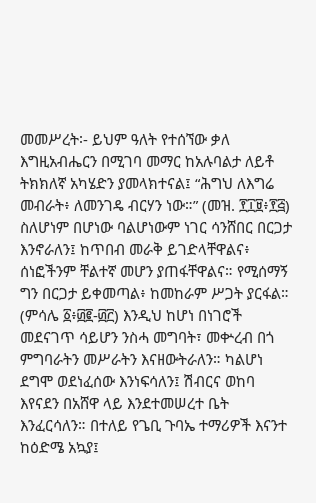መመሥረት፡- ይህም ዓለት የተሰኘው ቃለ እግዚአብሔርን በሚገባ መማር ከአሉባልታ ለይቶ ትክክለኛ አካሄድን ያመላክተናል፤ “ሕግህ ለእግሬ መብራት፥ ለመንገዴ ብርሃን ነው።” (መዝ. ፻፲፱፥፻፭) ስለሆነም በሆነው ባልሆነውም ነገር ሳንሸበር በርጋታ እንኖራለን፤ ከጥበብ መራቅ ይገድላቸዋልና፥ ሰነፎችንም ቸልተኛ መሆን ያጠፋቸዋልና። የሚሰማኝ ግን በርጋታ ይቀመጣል፥ ከመከራም ሥጋት ያርፋል። (ምሳሌ ፩፥፴፪-፴፫) እንዲህ ከሆነ በነገሮች መደናገጥ ሳይሆን ንስሓ መግባት፣ መቍረብ በጎ ምግባራትን መሥራትን እናዘውትራለን። ካልሆነ ደግሞ ወደነፈሰው እንነፍሳለን፤ ሽብርና ወከባ እየናደን በአሸዋ ላይ እንደተመሠረተ ቤት እንፈርሳለን። በተለይ የጌቢ ጉባኤ ተማሪዎች እናንተ ከዕድሜ አኳያ፤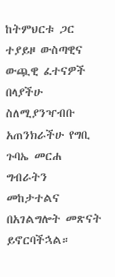ከትምህርቱ ጋር ተያይዞ ውስጣዊና ውጯዊ ፈተናዎች በላያችሁ ስለሚያንዣብቡ አጠንክራችሁ የግቢ ጉባኤ መርሐ ግብራትን መከታተልና በአገልግሎት መጽናት ይኖርባችኋል።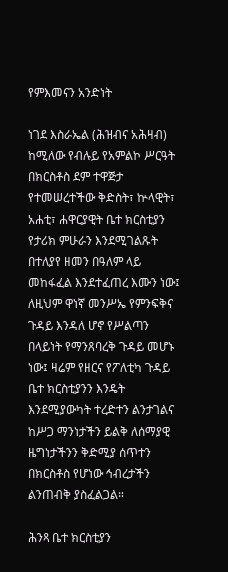የምእመናን አንድነት

ነገደ እስራኤል (ሕዝብና አሕዛብ) ከሚለው የብሉይ የአምልኮ ሥርዓት በክርስቶስ ደም ተዋጅታ የተመሠረተችው ቅድስት፣ ኵላዊት፣ አሐቲ፣ ሐዋርያዊት ቤተ ክርስቲያን የታሪክ ምሁራን እንደሚገልጹት በተለያየ ዘመን በዓለም ላይ መከፋፈል እንደተፈጠረ እሙን ነው፤ ለዚህም ዋነኛ መንሥኤ የምንፍቅና ጉዳይ እንዳለ ሆኖ የሥልጣን በላይነት የማንጸባረቅ ጉዳይ መሆኑ ነው፤ ዛሬም የዘርና የፖለቲካ ጉዳይ ቤተ ክርስቲያንን እንዴት እንደሚያውካት ተረድተን ልንታገልና ከሥጋ ማንነታችን ይልቅ ለሰማያዊ ዜግነታችንን ቅድሚያ ሰጥተን በክርስቶስ የሆነው ኅብረታችን ልንጠብቅ ያስፈልጋል።

ሕንጻ ቤተ ክርስቲያን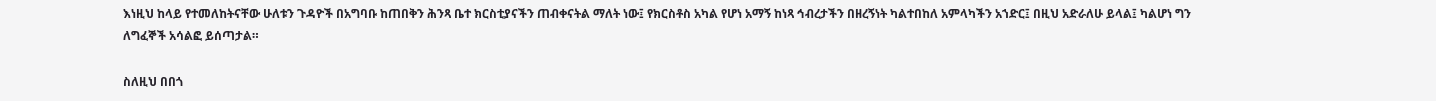እነዚህ ከላይ የተመለከትናቸው ሁለቱን ጉዳዮች በአግባቡ ከጠበቅን ሕንጻ ቤተ ክርስቲያናችን ጠብቀናትል ማለት ነው፤ የክርስቶስ አካል የሆነ አማኝ ከነጻ ኅብረታችን በዘረኝነት ካልተበከለ አምላካችን አኀድር፤ በዚህ አድራለሁ ይላል፤ ካልሆነ ግን ለግፈኞች አሳልፎ ይሰጣታል።

ስለዚህ በበጎ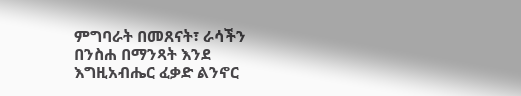ምግባራት በመጸናት፣ ራሳችን በንስሐ በማንጻት እንደ እግዚአብሔር ፈቃድ ልንኖር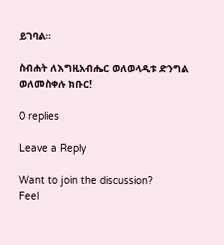ይገባል።

ስብሐት ለእግዚአብሔር ወለወላዲቱ ድንግል ወለመስቀሉ ክቡር!

0 replies

Leave a Reply

Want to join the discussion?
Feel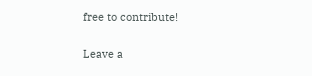free to contribute!

Leave a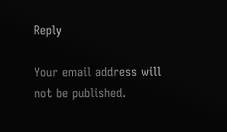Reply

Your email address will not be published.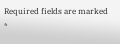Required fields are marked *